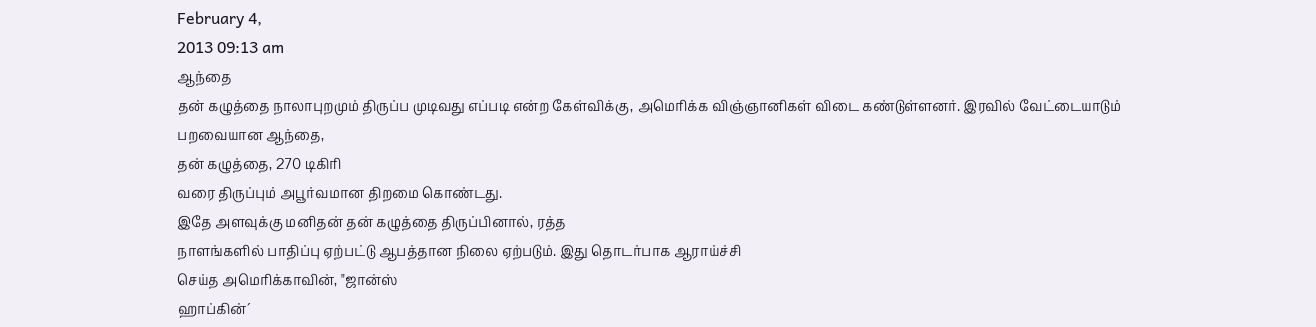February 4,
2013 09:13 am
ஆந்தை
தன் கழுத்தை நாலாபுறமும் திருப்ப முடிவது எப்படி என்ற கேள்விக்கு, அமெரிக்க விஞ்ஞானிகள் விடை கண்டுள்ளனர். இரவில் வேட்டையாடும்
பறவையான ஆந்தை,
தன் கழுத்தை, 270 டிகிரி
வரை திருப்பும் அபூர்வமான திறமை கொண்டது.
இதே அளவுக்கு மனிதன் தன் கழுத்தை திருப்பினால், ரத்த
நாளங்களில் பாதிப்பு ஏற்பட்டு ஆபத்தான நிலை ஏற்படும். இது தொடர்பாக ஆராய்ச்சி
செய்த அமெரிக்காவின், "ஜான்ஸ்
ஹாப்கின்´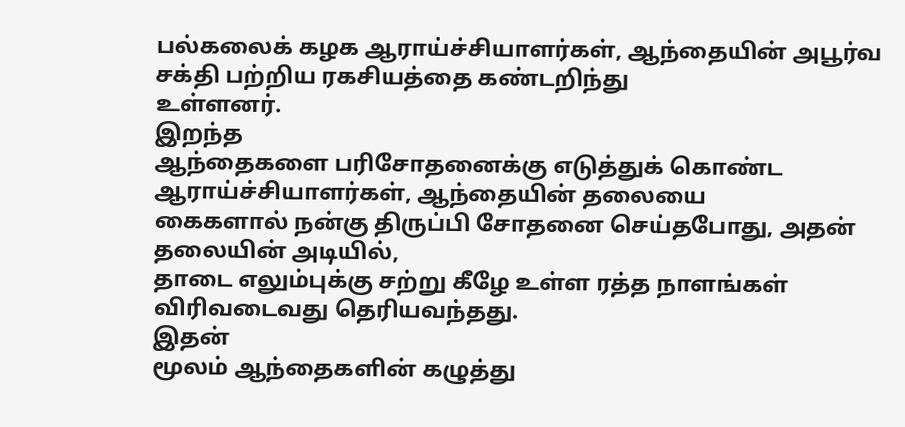பல்கலைக் கழக ஆராய்ச்சியாளர்கள், ஆந்தையின் அபூர்வ சக்தி பற்றிய ரகசியத்தை கண்டறிந்து
உள்ளனர்.
இறந்த
ஆந்தைகளை பரிசோதனைக்கு எடுத்துக் கொண்ட ஆராய்ச்சியாளர்கள், ஆந்தையின் தலையை
கைகளால் நன்கு திருப்பி சோதனை செய்தபோது, அதன்
தலையின் அடியில்,
தாடை எலும்புக்கு சற்று கீழே உள்ள ரத்த நாளங்கள்
விரிவடைவது தெரியவந்தது.
இதன்
மூலம் ஆந்தைகளின் கழுத்து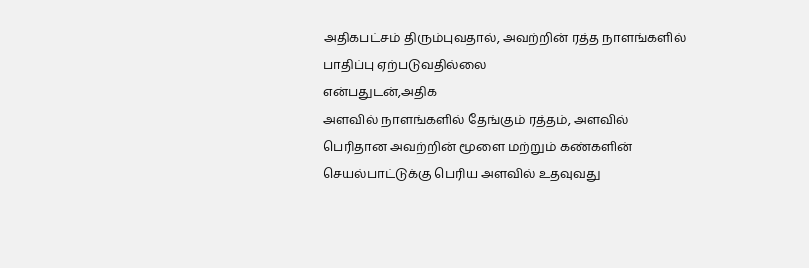அதிகபட்சம் திரும்புவதால், அவற்றின் ரத்த நாளங்களில் பாதிப்பு ஏற்படுவதில்லை
என்பதுடன்,அதிக
அளவில் நாளங்களில் தேங்கும் ரத்தம், அளவில்
பெரிதான அவற்றின் மூளை மற்றும் கண்களின் செயல்பாட்டுக்கு பெரிய அளவில் உதவுவது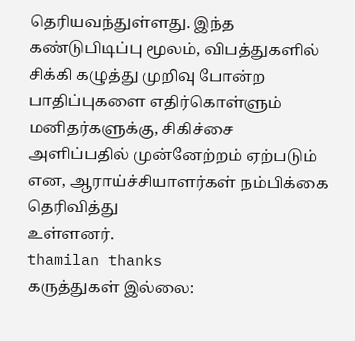தெரியவந்துள்ளது. இந்த கண்டுபிடிப்பு மூலம், விபத்துகளில் சிக்கி கழுத்து முறிவு போன்ற பாதிப்புகளை எதிர்கொள்ளும் மனிதர்களுக்கு, சிகிச்சை அளிப்பதில் முன்னேற்றம் ஏற்படும் என, ஆராய்ச்சியாளர்கள் நம்பிக்கை தெரிவித்து
உள்ளனர்.
thamilan thanks
கருத்துகள் இல்லை: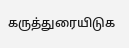கருத்துரையிடுக